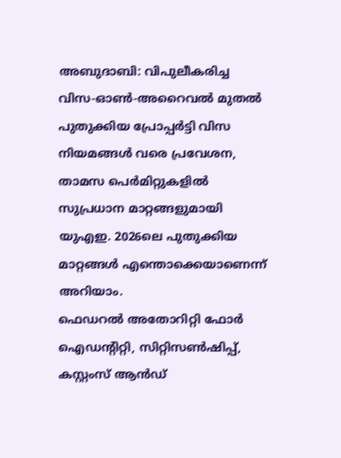അബുദാബി: വിപുലീകരിച്ച വിസ-ഓൺ-അറൈവൽ മുതൽ പുതുക്കിയ പ്രോപ്പർട്ടി വിസ നിയമങ്ങൾ വരെ പ്രവേശന, താമസ പെർമിറ്റുകളിൽ സുപ്രധാന മാറ്റങ്ങളുമായി യുഎഇ. 2026ലെ പുതുക്കിയ മാറ്റങ്ങൾ എന്തൊക്കെയാണെന്ന് അറിയാം.
ഫെഡറൽ അതോറിറ്റി ഫോർ ഐഡന്റിറ്റി, സിറ്റിസൺഷിപ്പ്, കസ്റ്റംസ് ആൻഡ്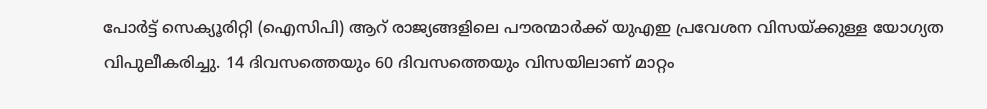പോർട്ട് സെക്യൂരിറ്റി (ഐസിപി) ആറ് രാജ്യങ്ങളിലെ പൗരന്മാർക്ക് യുഎഇ പ്രവേശന വിസയ്ക്കുള്ള യോഗ്യത വിപുലീകരിച്ചു. 14 ദിവസത്തെയും 60 ദിവസത്തെയും വിസയിലാണ് മാറ്റം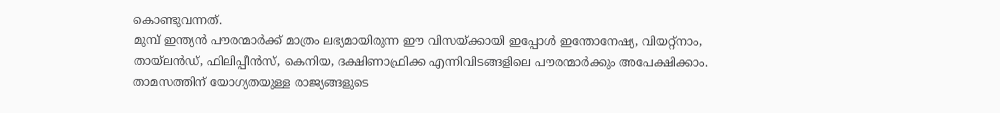കൊണ്ടുവന്നത്.
മുമ്പ് ഇന്ത്യൻ പൗരന്മാർക്ക് മാത്രം ലഭ്യമായിരുന്ന ഈ വിസയ്ക്കായി ഇപ്പോൾ ഇന്തോനേഷ്യ, വിയറ്റ്നാം, തായ്ലൻഡ്, ഫിലിപ്പീൻസ്, കെനിയ, ദക്ഷിണാഫ്രിക്ക എന്നിവിടങ്ങളിലെ പൗരന്മാർക്കും അപേക്ഷിക്കാം. താമസത്തിന് യോഗ്യതയുള്ള രാജ്യങ്ങളുടെ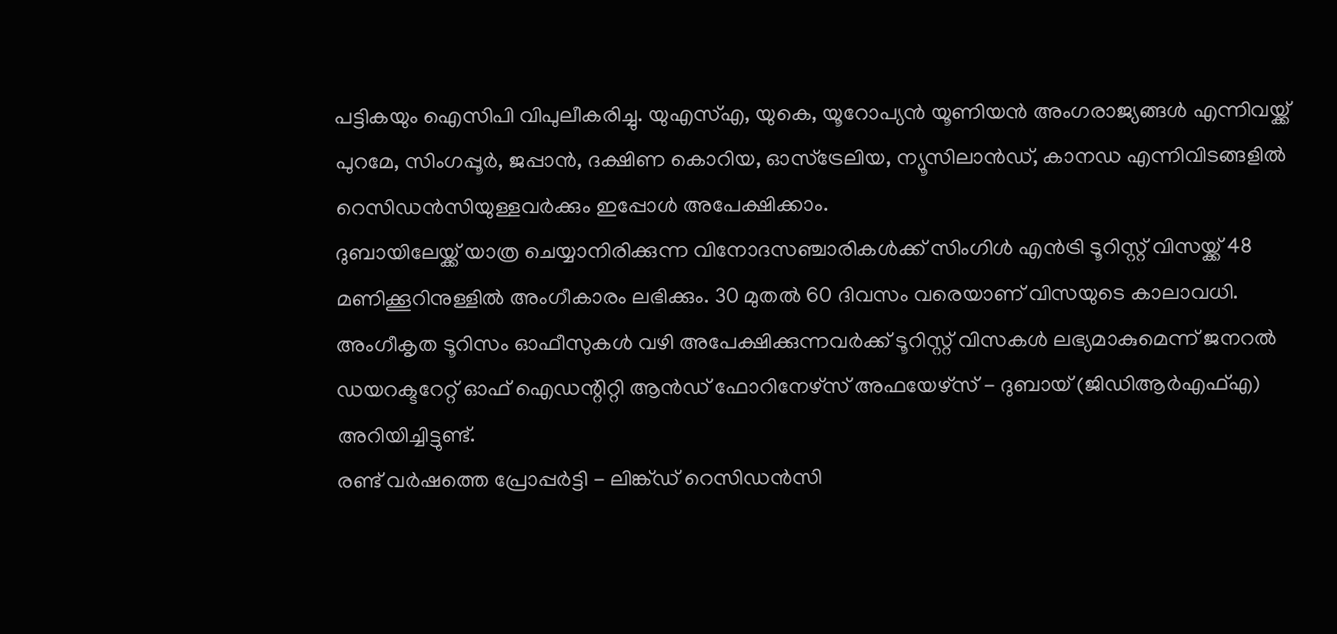പട്ടികയും ഐസിപി വിപുലീകരിച്ചു. യുഎസ്എ, യുകെ, യൂറോപ്യൻ യൂണിയൻ അംഗരാജ്യങ്ങൾ എന്നിവയ്ക്ക് പുറമേ, സിംഗപ്പൂർ, ജപ്പാൻ, ദക്ഷിണ കൊറിയ, ഓസ്ട്രേലിയ, ന്യൂസിലാൻഡ്, കാനഡ എന്നിവിടങ്ങളിൽ റെസിഡൻസിയുള്ളവർക്കും ഇപ്പോൾ അപേക്ഷിക്കാം.
ദുബായിലേയ്ക്ക് യാത്ര ചെയ്യാനിരിക്കുന്ന വിനോദസഞ്ചാരികൾക്ക് സിംഗിൾ എൻട്രി ടൂറിസ്റ്റ് വിസയ്ക്ക് 48 മണിക്കൂറിനുള്ളിൽ അംഗീകാരം ലഭിക്കും. 30 മുതൽ 60 ദിവസം വരെയാണ് വിസയുടെ കാലാവധി. അംഗീകൃത ടൂറിസം ഓഫീസുകൾ വഴി അപേക്ഷിക്കുന്നവർക്ക് ടൂറിസ്റ്റ് വിസകൾ ലഭ്യമാകുമെന്ന് ജനറൽ ഡയറക്ടറേറ്റ് ഓഫ് ഐഡന്റിറ്റി ആൻഡ് ഫോറിനേഴ്സ് അഫയേഴ്സ് - ദുബായ് (ജിഡിആർഎഫ്എ) അറിയിച്ചിട്ടുണ്ട്.
രണ്ട് വർഷത്തെ പ്രോപ്പർട്ടി - ലിങ്ക്ഡ് റെസിഡൻസി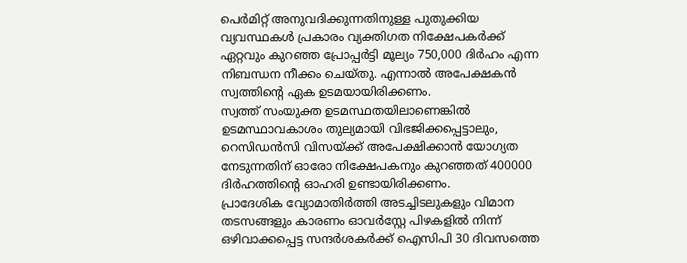പെർമിറ്റ് അനുവദിക്കുന്നതിനുള്ള പുതുക്കിയ വ്യവസ്ഥകൾ പ്രകാരം വ്യക്തിഗത നിക്ഷേപകർക്ക് ഏറ്റവും കുറഞ്ഞ പ്രോപ്പർട്ടി മൂല്യം 750,000 ദിർഹം എന്ന നിബന്ധന നീക്കം ചെയ്തു. എന്നാൽ അപേക്ഷകൻ സ്വത്തിന്റെ ഏക ഉടമയായിരിക്കണം.
സ്വത്ത് സംയുക്ത ഉടമസ്ഥതയിലാണെങ്കിൽ ഉടമസ്ഥാവകാശം തുല്യമായി വിഭജിക്കപ്പെട്ടാലും, റെസിഡൻസി വിസയ്ക്ക് അപേക്ഷിക്കാൻ യോഗ്യത നേടുന്നതിന് ഓരോ നിക്ഷേപകനും കുറഞ്ഞത് 400000 ദിർഹത്തിന്റെ ഓഹരി ഉണ്ടായിരിക്കണം.
പ്രാദേശിക വ്യോമാതിർത്തി അടച്ചിടലുകളും വിമാന തടസങ്ങളും കാരണം ഓവർസ്റ്റേ പിഴകളിൽ നിന്ന് ഒഴിവാക്കപ്പെട്ട സന്ദർശകർക്ക് ഐസിപി 30 ദിവസത്തെ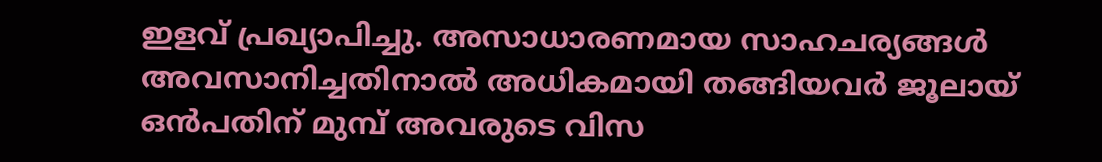ഇളവ് പ്രഖ്യാപിച്ചു. അസാധാരണമായ സാഹചര്യങ്ങൾ അവസാനിച്ചതിനാൽ അധികമായി തങ്ങിയവർ ജൂലായ് ഒൻപതിന് മുമ്പ് അവരുടെ വിസ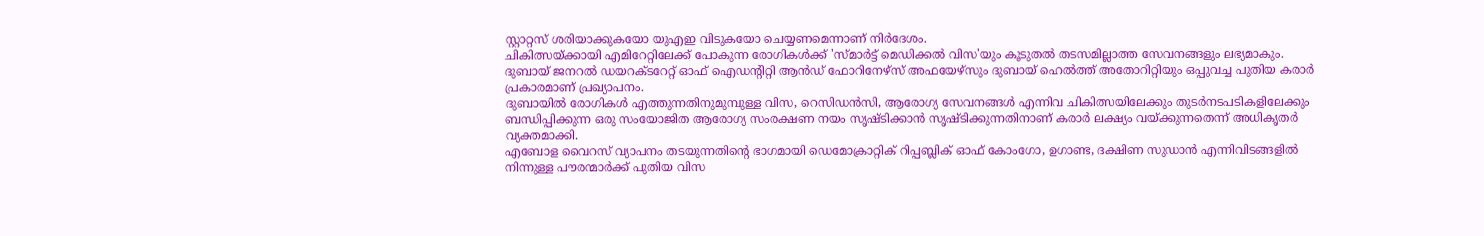സ്റ്റാറ്റസ് ശരിയാക്കുകയോ യുഎഇ വിടുകയോ ചെയ്യണമെന്നാണ് നിർദേശം.
ചികിത്സയ്ക്കായി എമിറേറ്റിലേക്ക് പോകുന്ന രോഗികൾക്ക് 'സ്മാർട്ട് മെഡിക്കൽ വിസ'യും കൂടുതൽ തടസമില്ലാത്ത സേവനങ്ങളും ലഭ്യമാകും. ദുബായ് ജനറൽ ഡയറക്ടറേറ്റ് ഓഫ് ഐഡന്റിറ്റി ആൻഡ് ഫോറിനേഴ്സ് അഫയേഴ്സും ദുബായ് ഹെൽത്ത് അതോറിറ്റിയും ഒപ്പുവച്ച പുതിയ കരാർ പ്രകാരമാണ് പ്രഖ്യാപനം.
ദുബായിൽ രോഗികൾ എത്തുന്നതിനുമുമ്പുള്ള വിസ, റെസിഡൻസി, ആരോഗ്യ സേവനങ്ങൾ എന്നിവ ചികിത്സയിലേക്കും തുടർനടപടികളിലേക്കും ബന്ധിപ്പിക്കുന്ന ഒരു സംയോജിത ആരോഗ്യ സംരക്ഷണ നയം സൃഷ്ടിക്കാൻ സൃഷ്ടിക്കുന്നതിനാണ് കരാർ ലക്ഷ്യം വയ്ക്കുന്നതെന്ന് അധികൃതർ വ്യക്തമാക്കി.
എബോള വൈറസ് വ്യാപനം തടയുന്നതിന്റെ ഭാഗമായി ഡെമോക്രാറ്റിക് റിപ്പബ്ലിക് ഓഫ് കോംഗോ, ഉഗാണ്ട, ദക്ഷിണ സുഡാൻ എന്നിവിടങ്ങളിൽ നിന്നുള്ള പൗരന്മാർക്ക് പുതിയ വിസ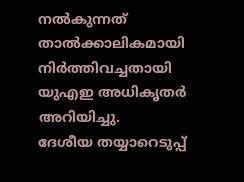നൽകുന്നത് താൽക്കാലികമായി നിർത്തിവച്ചതായി യുഎഇ അധികൃതർ അറിയിച്ചു.
ദേശീയ തയ്യാറെടുപ്പ്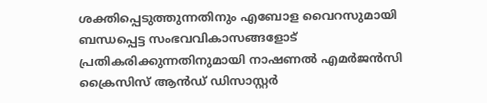ശക്തിപ്പെടുത്തുന്നതിനും എബോള വൈറസുമായി ബന്ധപ്പെട്ട സംഭവവികാസങ്ങളോട് പ്രതികരിക്കുന്നതിനുമായി നാഷണൽ എമർജൻസി ക്രൈസിസ് ആൻഡ് ഡിസാസ്റ്റർ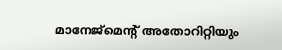മാനേജ്മെന്റ് അതോറിറ്റിയും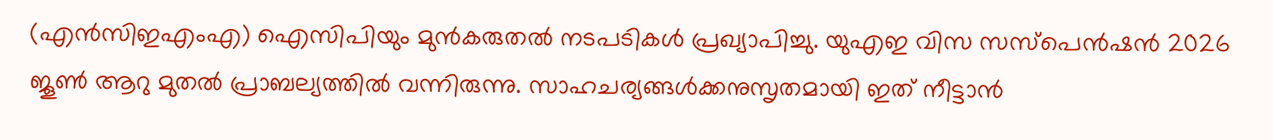(എൻസിഇഎംഎ) ഐസിപിയും മുൻകരുതൽ നടപടികൾ പ്രഖ്യാപിച്ചു. യുഎഇ വിസ സസ്പെൻഷൻ 2026 ജൂൺ ആറു മുതൽ പ്രാബല്യത്തിൽ വന്നിരുന്നു. സാഹചര്യങ്ങൾക്കനുസൃതമായി ഇത് നീട്ടാൻ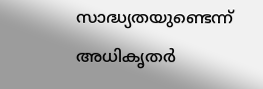സാദ്ധ്യതയുണ്ടെന്ന് അധികൃതർ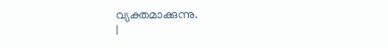വ്യക്തമാക്കുന്നു.
|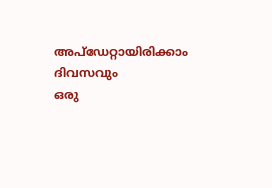അപ്ഡേറ്റായിരിക്കാം ദിവസവും
ഒരു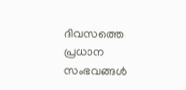ദിവസത്തെ പ്രധാന സംഭവങ്ങൾ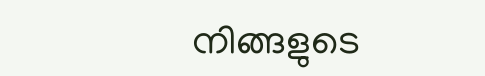നിങ്ങളുടെ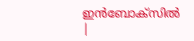ഇൻബോക്സിൽ |